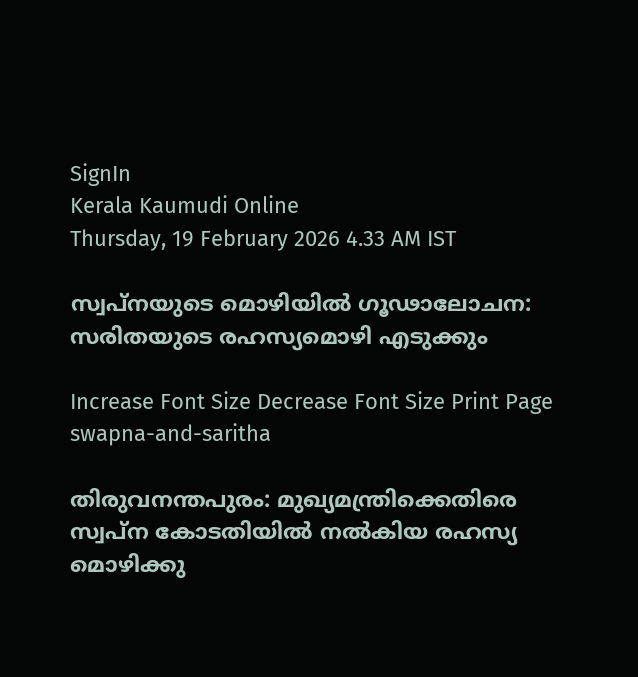SignIn
Kerala Kaumudi Online
Thursday, 19 February 2026 4.33 AM IST

സ്വപ്‌നയുടെ മൊഴിയിൽ ഗൂഢാലോചന: സരിതയുടെ രഹസ്യമൊഴി എടുക്കും

Increase Font Size Decrease Font Size Print Page
swapna-and-saritha

തിരുവനന്തപുരം: മുഖ്യമന്ത്രിക്കെതിരെ സ്വപ്ന കോടതിയിൽ നൽകിയ രഹസ്യ മൊഴിക്കു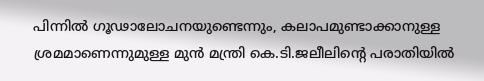പിന്നിൽ ഗൂഢാലോചനയുണ്ടെന്നും, കലാപമുണ്ടാക്കാനുള്ള ശ്രമമാണെന്നുമുള്ള മുൻ മന്ത്രി കെ.ടി.ജലീലിന്റെ പരാതിയിൽ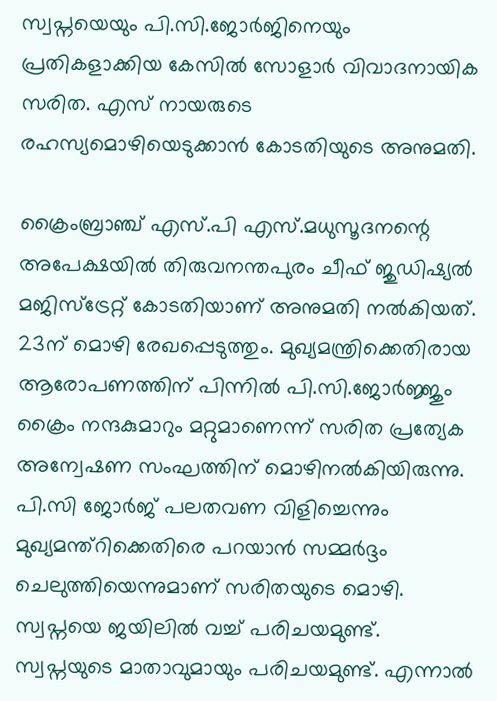സ്വപ്നയെയും പി.സി.ജോർജിനെയും പ്രതികളാക്കിയ കേസിൽ സോളാർ വിവാദനായിക സരിത. എസ് നായരുടെ രഹസ്യമൊഴിയെടുക്കാൻ കോടതിയുടെ അനുമതി.

ക്രൈംബ്രാഞ്ച് എസ്.പി എസ്.മധുസൂദനന്റെ അപേക്ഷയിൽ തിരുവനന്തപുരം ചീഫ് ജുഡിഷ്യൽ മജിസ്‌ട്രേറ്റ് കോടതിയാണ് അനുമതി നൽകിയത്. 23ന് മൊഴി രേഖപ്പെടുത്തും. മുഖ്യമന്ത്രിക്കെതിരായ ആരോപണത്തിന് പിന്നിൽ പി.സി.ജോർജ്ജും ക്രൈം നന്ദകുമാറും മറ്റുമാണെന്ന് സരിത പ്രത്യേക അന്വേഷണ സംഘത്തിന് മൊഴിനൽകിയിരുന്നു. പി.സി ജോർജ് പലതവണ വിളിച്ചെന്നും മുഖ്യമന്ത്റിക്കെതിരെ പറയാൻ സമ്മർദ്ദം ചെലുത്തിയെന്നുമാണ് സരിതയുടെ മൊഴി. സ്വപ്നയെ ജയിലിൽ വച്ച് പരിചയമുണ്ട്. സ്വപ്നയുടെ മാതാവുമായും പരിചയമുണ്ട്. എന്നാൽ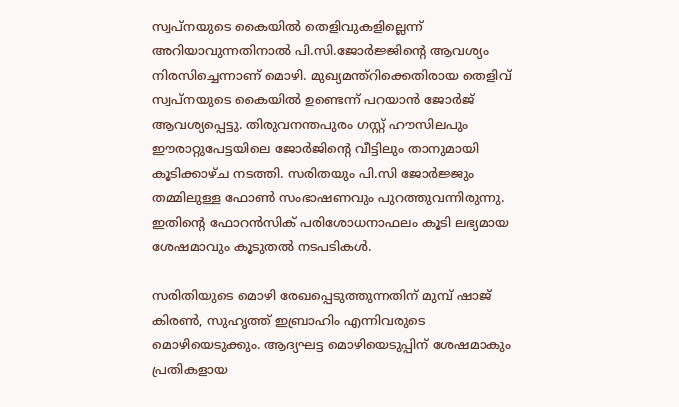സ്വപ്നയുടെ കൈയിൽ തെളിവുകളില്ലെന്ന് അറിയാവുന്നതിനാൽ പി.സി.ജോർജ്ജിന്റെ ആവശ്യം നിരസിച്ചെന്നാണ് മൊഴി. മുഖ്യമന്ത്റിക്കെതിരായ തെളിവ് സ്വപ്നയുടെ കൈയിൽ ഉണ്ടെന്ന് പറയാൻ ജോർജ് ആവശ്യപ്പെട്ടു. തിരുവനന്തപുരം ഗസ്റ്റ് ഹൗസിലപും ഈരാറ്റുപേട്ടയിലെ ജോർജിന്റെ വീട്ടിലും താനുമായി കൂടിക്കാഴ്ച നടത്തി. സരിതയും പി.സി ജോർജ്ജും തമ്മിലുള്ള ഫോൺ സംഭാഷണവും പുറത്തുവന്നിരുന്നു. ഇതിന്റെ ഫോറൻസിക് പരിശോധനാഫലം കൂടി ലഭ്യമായ ശേഷമാവും കൂടുതൽ നടപടികൾ.

സരിതിയുടെ മൊഴി രേഖപ്പെടുത്തുന്നതിന് മുമ്പ് ഷാജ് കിരൺ, സുഹൃത്ത് ഇബ്രാഹിം എന്നിവരുടെ മൊഴിയെടുക്കും. ആദ്യഘട്ട മൊഴിയെടുപ്പിന് ശേഷമാകും പ്രതികളായ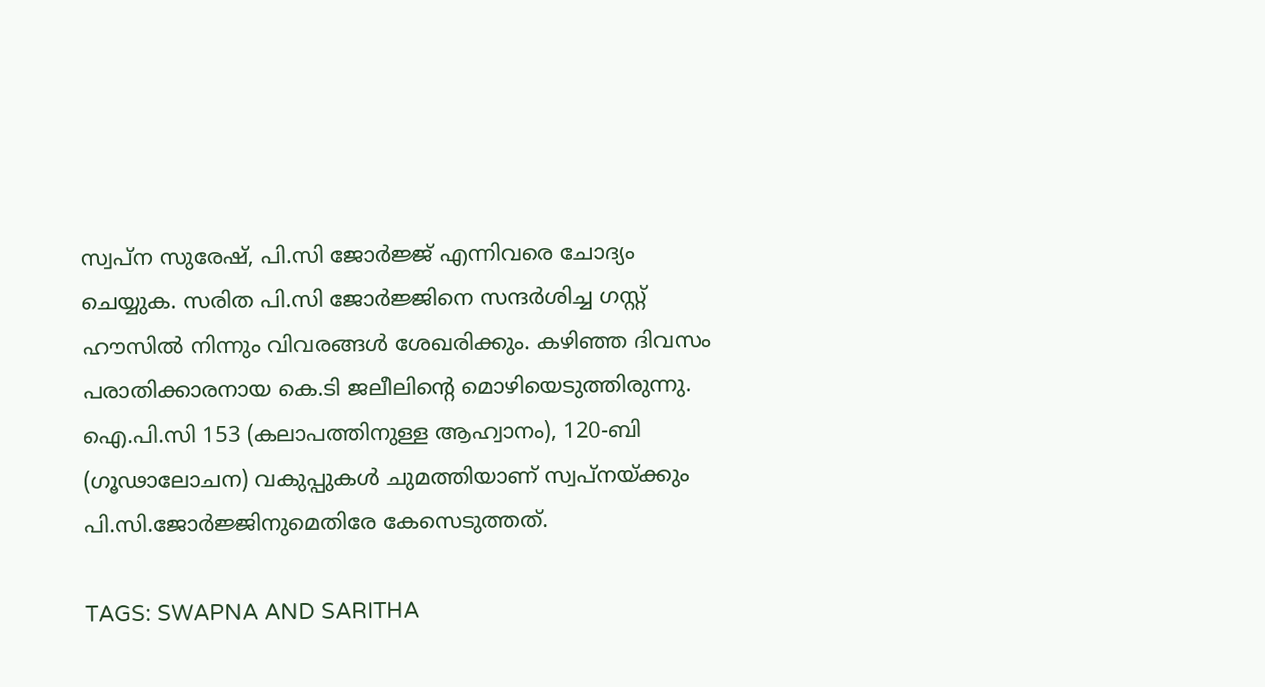സ്വപ്ന സുരേഷ്, പി.സി ജോർജ്ജ് എന്നിവരെ ചോദ്യം ചെയ്യുക. സരിത പി.സി ജോർജ്ജിനെ സന്ദർശിച്ച ഗസ്റ്റ് ഹൗസിൽ നിന്നും വിവരങ്ങൾ ശേഖരിക്കും. കഴിഞ്ഞ ദിവസം പരാതിക്കാരനായ കെ.ടി ജലീലിന്റെ മൊഴിയെടുത്തിരുന്നു. ഐ.പി.സി 153 (കലാപത്തിനുള്ള ആഹ്വാനം), 120-ബി (ഗൂഢാലോചന) വകുപ്പുകൾ ചുമത്തിയാണ് സ്വപ്നയ്ക്കും പി.സി.ജോർജ്ജിനുമെതിരേ കേസെടുത്തത്.

TAGS: SWAPNA AND SARITHA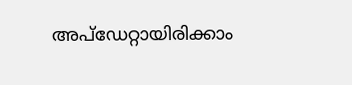അപ്ഡേറ്റായിരിക്കാം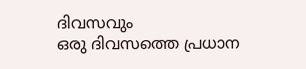ദിവസവും
ഒരു ദിവസത്തെ പ്രധാന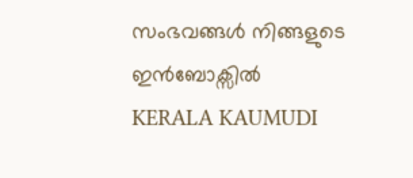സംഭവങ്ങൾ നിങ്ങളുടെ ഇൻബോക്സിൽ
KERALA KAUMUDI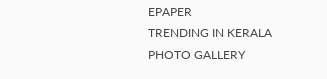EPAPER
TRENDING IN KERALA
PHOTO GALLERY